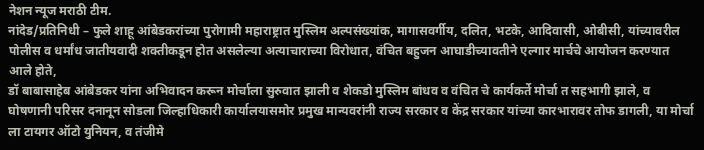नेशन न्यूज मराठी टीम.
नांदेड/प्रतिनिधी – फुले शाहू आंबेडकरांच्या पुरोगामी महाराष्ट्रात मुस्लिम अल्पसंख्यांक, मागासवर्गीय, दलित, भटके, आदिवासी, ओबीसी, यांच्यावरील पोलीस व धर्मांध जातीयवादी शक्तीकडून होत असलेल्या अत्याचाराच्या विरोधात, वंचित बहुजन आघाडीच्यावतीने एल्गार मार्चचे आयोजन करण्यात आले होते,
डॉ बाबासाहेब आंबेडकर यांना अभिवादन करून मोर्चाला सुरुवात झाली व शेकडो मुस्लिम बांधव व वंचित चे कार्यकर्ते मोर्चा त सहभागी झाले, व घोषणानी परिसर दनानून सोडला जिल्हाधिकारी कार्यालयासमोर प्रमुख मान्यवरांनी राज्य सरकार व केंद्र सरकार यांच्या कारभारावर तोफ डागली, या मोर्चा ला टायगर ऑटो युनियन, व तंजीमे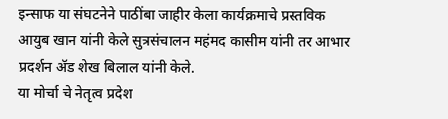इन्साफ या संघटनेने पाठींबा जाहीर केला कार्यक्रमाचे प्रस्तविक आयुब खान यांनी केले सुत्रसंचालन महंमद कासीम यांनी तर आभार प्रदर्शन ॲड शेख बिलाल यांनी केले.
या मोर्चा चे नेतृत्व प्रदेश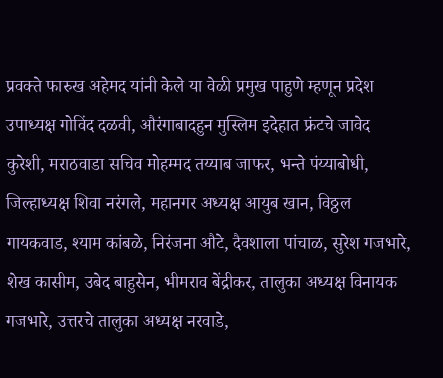प्रवक्ते फारुख अहेमद यांनी केले या वेळी प्रमुख पाहुणे म्हणून प्रदेश उपाध्यक्ष गोविंद दळवी, औरंगाबादहुन मुस्लिम इदेहात फ्रंटचे जावेद कुरेशी, मराठवाडा सचिव मोहम्मद तय्याब जाफर, भन्ते पंय्याबोधी, जिल्हाध्यक्ष शिवा नरंगले, महानगर अध्यक्ष आयुब खान, विठ्ठल गायकवाड, श्याम कांबळे, निरंजना औटे, दैवशाला पांचाळ, सुरेश गजभारे, शेख कासीम, उबेद बाहुसेन, भीमराव बेंद्रीकर, तालुका अध्यक्ष विनायक गजभारे, उत्तरचे तालुका अध्यक्ष नरवाडे,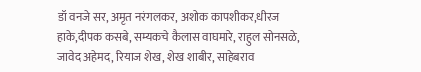डॉ वनजे सर, अमृत नरंगलकर, अशोक कापशीकर,धीरज हाके,दीपक कसबे, सम्यकचे कैलास वाघमारे, राहुल सोनसळे, जावेद अहेमद, रियाज शेख, शेख शाबीर, साहेबराव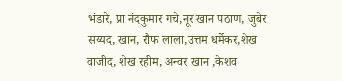भंडारे, प्रा नंदकुमार गचे,नूर खान पठाण, जुबेर सय्यद, खान, रौफ लाला,उत्तम धर्मेकर,शेख वाजीद, शेख रहीम, अन्वर खान ,केशव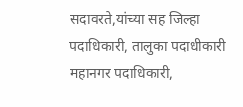सदावरते,यांच्या सह जिल्हा पदाधिकारी, तालुका पदाधीकारी महानगर पदाधिकारी,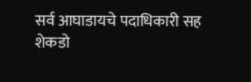सर्व आघाडायचे पदाधिकारी सह शेकडो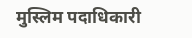मुस्लिम पदाधिकारी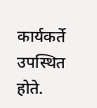कार्यकर्ते उपस्थित होते.